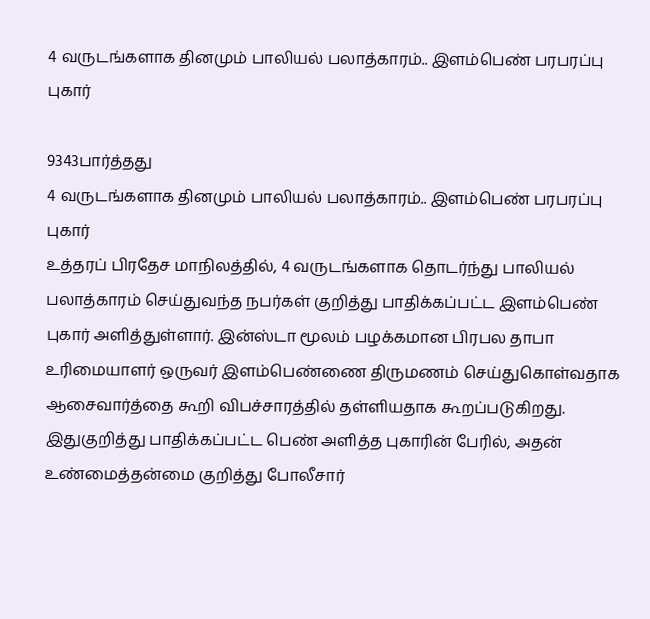4 வருடங்களாக தினமும் பாலியல் பலாத்காரம்.. இளம்பெண் பரபரப்பு புகார்

9343பார்த்தது
4 வருடங்களாக தினமும் பாலியல் பலாத்காரம்.. இளம்பெண் பரபரப்பு புகார்
உத்தரப் பிரதேச மாநிலத்தில், 4 வருடங்களாக தொடர்ந்து பாலியல் பலாத்காரம் செய்துவந்த நபர்கள் குறித்து பாதிக்கப்பட்ட இளம்பெண் புகார் அளித்துள்ளார். இன்ஸ்டா மூலம் பழக்கமான பிரபல தாபா உரிமையாளர் ஒருவர் இளம்பெண்ணை திருமணம் செய்துகொள்வதாக ஆசைவார்த்தை கூறி விபச்சாரத்தில் தள்ளியதாக கூறப்படுகிறது. இதுகுறித்து பாதிக்கப்பட்ட பெண் அளித்த புகாரின் பேரில், அதன் உண்மைத்தன்மை குறித்து போலீசார்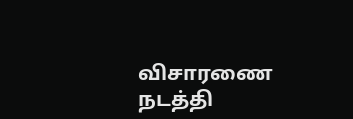விசாரணை நடத்தி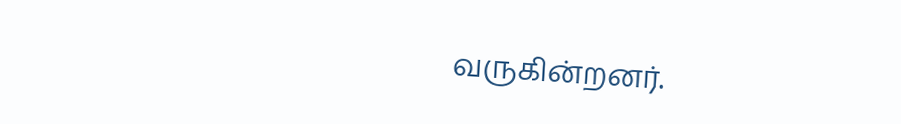வருகின்றனர்.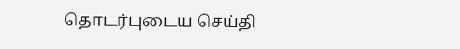தொடர்புடைய செய்தி